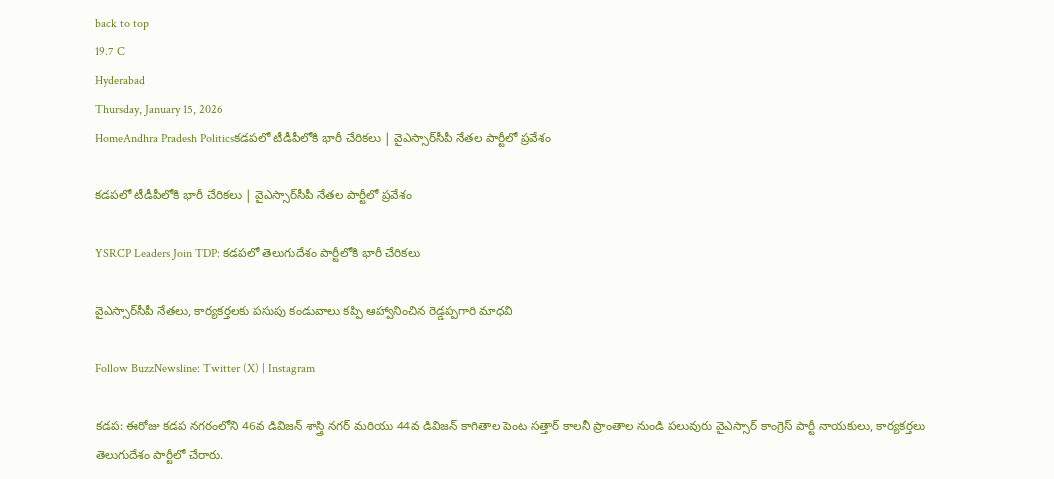back to top
19.7 C
Hyderabad
Thursday, January 15, 2026
HomeAndhra Pradesh Politicsకడపలో టీడీపీలోకి భారీ చేరికలు | వైఎస్సార్‌సీపీ నేతల పార్టీలో ప్రవేశం

కడపలో టీడీపీలోకి భారీ చేరికలు | వైఎస్సార్‌సీపీ నేతల పార్టీలో ప్రవేశం

YSRCP Leaders Join TDP: కడపలో తెలుగుదేశం పార్టీలోకి భారీ చేరికలు

వైఎస్సార్‌సీపీ నేతలు, కార్యకర్తలకు పసుపు కండువాలు కప్పి ఆహ్వానించిన రెడ్డప్పగారి మాధవి

Follow BuzzNewsline: Twitter (X) | Instagram

కడప: ఈరోజు కడప నగరంలోని 46వ డివిజన్ శాస్త్రి నగర్ మరియు 44వ డివిజన్ కాగితాల పెంట సత్తార్ కాలనీ ప్రాంతాల నుండి పలువురు వైఎస్సార్ కాంగ్రెస్ పార్టీ నాయకులు, కార్యకర్తలు తెలుగుదేశం పార్టీలో చేరారు.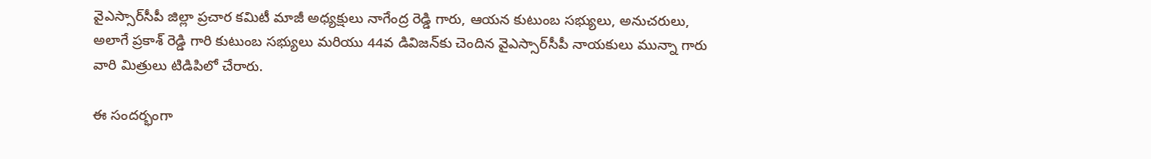వైఎస్సార్‌సీపీ జిల్లా ప్రచార కమిటీ మాజీ అధ్యక్షులు నాగేంద్ర రెడ్డి గారు, ఆయన కుటుంబ సభ్యులు, అనుచరులు, అలాగే ప్రకాశ్ రెడ్డి గారి కుటుంబ సభ్యులు మరియు 44వ డివిజన్‌కు చెందిన వైఎస్సార్‌సీపీ నాయకులు మున్నా గారు వారి మిత్రులు టిడిపిలో చేరారు.

ఈ సందర్భంగా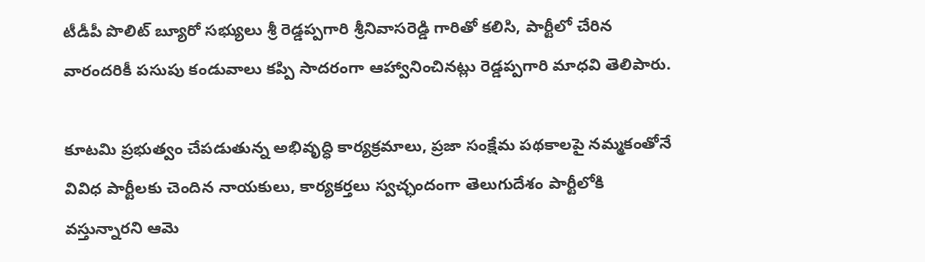టీడీపీ పొలిట్ బ్యూరో సభ్యులు శ్రీ రెడ్డప్పగారి శ్రీనివాసరెడ్డి గారితో కలిసి, పార్టీలో చేరిన వారందరికీ పసుపు కండువాలు కప్పి సాదరంగా ఆహ్వానించినట్లు రెడ్డప్పగారి మాధవి తెలిపారు.

కూటమి ప్రభుత్వం చేపడుతున్న అభివృద్ధి కార్యక్రమాలు, ప్రజా సంక్షేమ పథకాలపై నమ్మకంతోనే వివిధ పార్టీలకు చెందిన నాయకులు, కార్యకర్తలు స్వచ్ఛందంగా తెలుగుదేశం పార్టీలోకి వస్తున్నారని ఆమె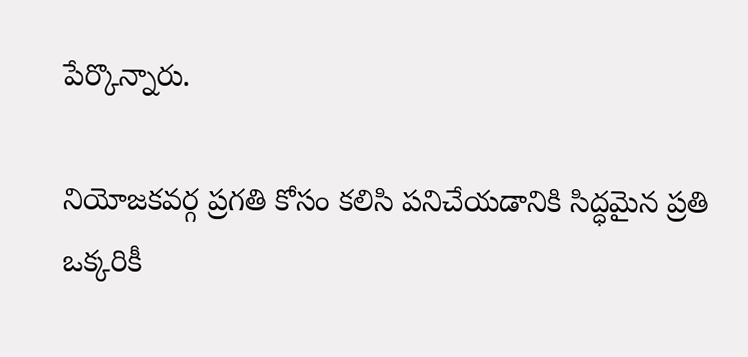పేర్కొన్నారు.

నియోజకవర్గ ప్రగతి కోసం కలిసి పనిచేయడానికి సిద్ధమైన ప్రతి ఒక్కరికీ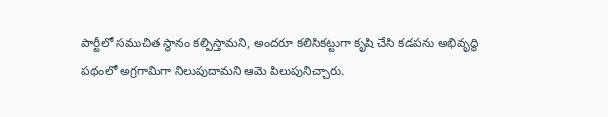పార్టీలో సముచిత స్థానం కల్పిస్తామని, అందరూ కలిసికట్టుగా కృషి చేసి కడపను అభివృద్ధి పథంలో అగ్రగామిగా నిలుపుదామని ఆమె పిలుపునిచ్చారు.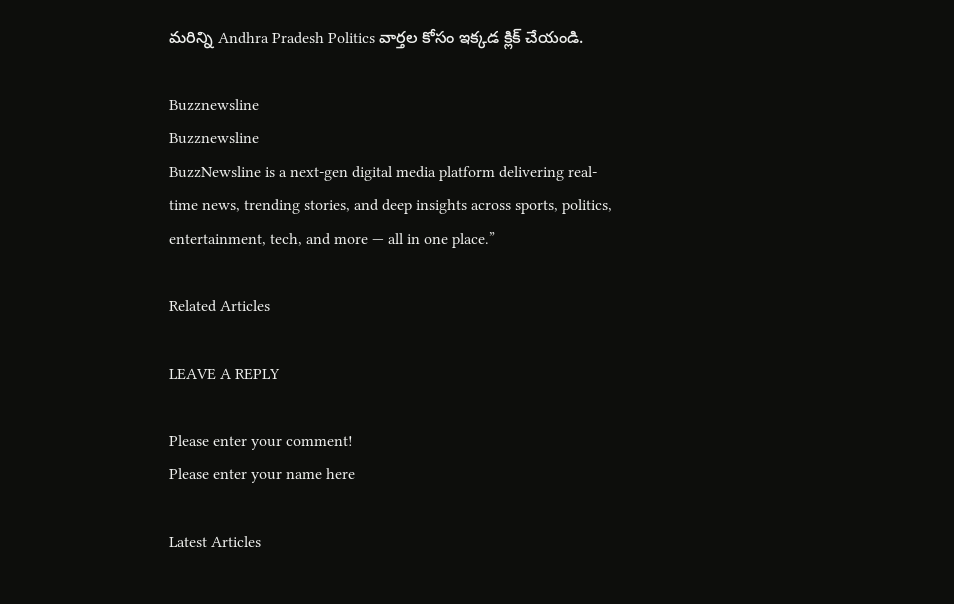మరిన్ని Andhra Pradesh Politics వార్తల కోసం ఇక్కడ క్లిక్ చేయండి.

Buzznewsline
Buzznewsline
BuzzNewsline is a next-gen digital media platform delivering real-time news, trending stories, and deep insights across sports, politics, entertainment, tech, and more — all in one place.”

Related Articles

LEAVE A REPLY

Please enter your comment!
Please enter your name here

Latest Articles